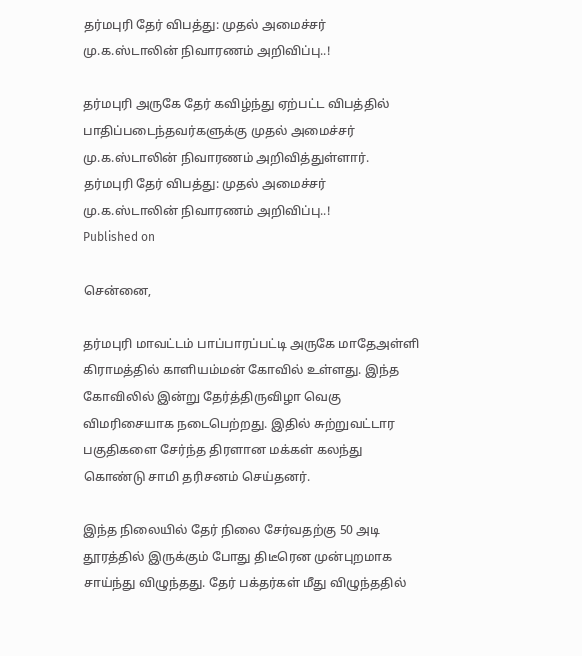தர்மபுரி தேர் விபத்து: முதல் அமைச்சர் மு.க.ஸ்டாலின் நிவாரணம் அறிவிப்பு..!

தர்மபுரி அருகே தேர் கவிழ்ந்து ஏற்பட்ட விபத்தில் பாதிப்படைந்தவர்களுக்கு முதல் அமைச்சர் மு.க.ஸ்டாலின் நிவாரணம் அறிவித்துள்ளார்.
தர்மபுரி தேர் விபத்து: முதல் அமைச்சர் மு.க.ஸ்டாலின் நிவாரணம் அறிவிப்பு..!
Published on

சென்னை,

தர்மபுரி மாவட்டம் பாப்பாரப்பட்டி அருகே மாதேஅள்ளி கிராமத்தில் காளியம்மன் கோவில் உள்ளது. இந்த கோவிலில் இன்று தேர்த்திருவிழா வெகு விமரிசையாக நடைபெற்றது. இதில் சுற்றுவட்டார பகுதிகளை சேர்ந்த திரளான மக்கள் கலந்து கொண்டு சாமி தரிசனம் செய்தனர்.

இந்த நிலையில் தேர் நிலை சேர்வதற்கு 50 அடி தூரத்தில் இருக்கும் போது திடீரென முன்புறமாக சாய்ந்து விழுந்தது. தேர் பக்தர்கள் மீது விழுந்ததில்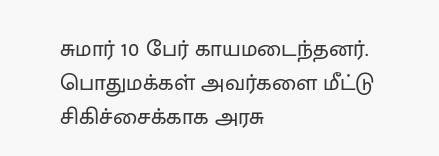சுமார் 10 பேர் காயமடைந்தனர். பொதுமக்கள் அவர்களை மீட்டு சிகிச்சைக்காக அரசு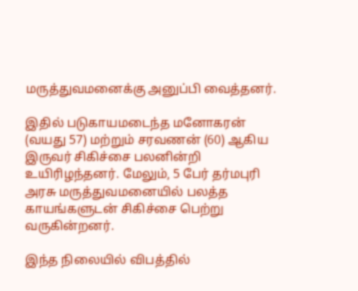மருத்துவமனைக்கு அனுப்பி வைத்தனர்.

இதில் படுகாயமடைந்த மனோகரன் (வயது 57) மற்றும் சரவணன் (60) ஆகிய இருவர் சிகிச்சை பலனின்றி உயிரிழந்தனர். மேலும், 5 பேர் தர்மபுரி அரசு மருத்துவமனையில் பலத்த காயங்களுடன் சிகிச்சை பெற்று வருகின்றனர்.

இந்த நிலையில் விபத்தில்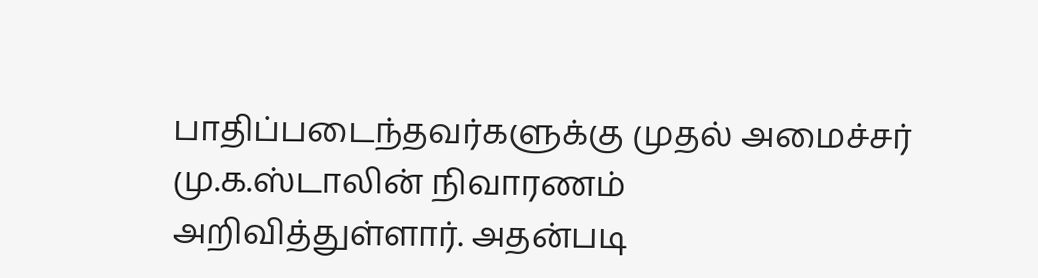பாதிப்படைந்தவர்களுக்கு முதல் அமைச்சர் மு.க.ஸ்டாலின் நிவாரணம் அறிவித்துள்ளார். அதன்படி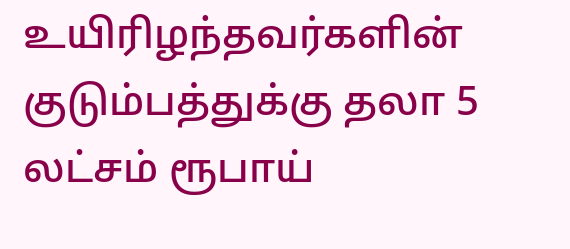உயிரிழந்தவர்களின் குடும்பத்துக்கு தலா 5 லட்சம் ரூபாய்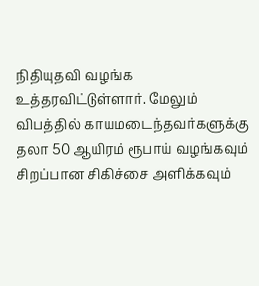நிதியுதவி வழங்க உத்தரவிட்டுள்ளார். மேலும் விபத்தில் காயமடைந்தவர்களுக்கு தலா 50 ஆயிரம் ரூபாய் வழங்கவும் சிறப்பான சிகிச்சை அளிக்கவும்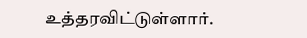உத்தரவிட்டுள்ளார்.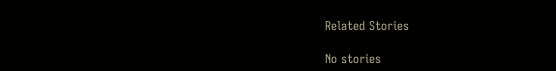Related Stories

No stories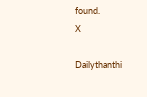found.
X

Dailythanthi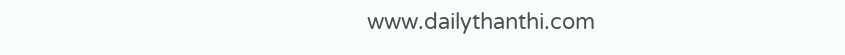www.dailythanthi.com